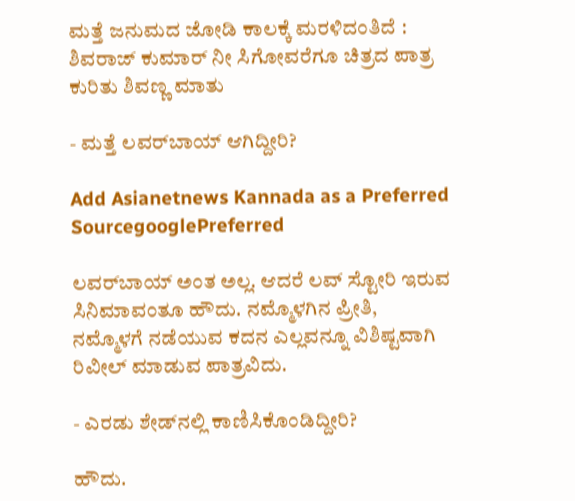ಮತ್ತೆ ಜನುಮದ ಜೋಡಿ ಕಾಲಕ್ಕೆ ಮರಳಿದಂತಿದೆ : ಶಿವರಾಜ್‌ ಕುಮಾರ್‌ ನೀ ಸಿಗೋವರೆಗೂ ಚಿತ್ರದ ಪಾತ್ರ ಕುರಿತು ಶಿವಣ್ಣ ಮಾತು

- ಮತ್ತೆ ಲವರ್‌ಬಾಯ್‌ ಆಗಿದ್ದೀರಿ?

Add Asianetnews Kannada as a Preferred SourcegooglePreferred

ಲವರ್‌ಬಾಯ್‌ ಅಂತ ಅಲ್ಲ. ಆದರೆ ಲವ್‌ ಸ್ಟೋರಿ ಇರುವ ಸಿನಿಮಾವಂತೂ ಹೌದು. ನಮ್ಮೊಳಗಿನ ಪ್ರೀತಿ, ನಮ್ಮೊಳಗೆ ನಡೆಯುವ ಕದನ ಎಲ್ಲವನ್ನೂ ವಿಶಿಷ್ಟವಾಗಿ ರಿವೀಲ್‌ ಮಾಡುವ ಪಾತ್ರವಿದು.

- ಎರಡು ಶೇಡ್‌ನಲ್ಲಿ ಕಾಣಿಸಿಕೊಂಡಿದ್ದೀರಿ?

ಹೌದು.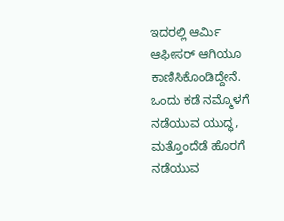ಇದರಲ್ಲಿ ಆರ್ಮಿ ಆಫೀಸರ್‌ ಆಗಿಯೂ ಕಾಣಿಸಿಕೊಂಡಿದ್ದೇನೆ. ಒಂದು ಕಡೆ ನಮ್ಮೊಳಗೆ ನಡೆಯುವ ಯುದ್ಧ, ಮತ್ತೊಂದೆಡೆ ಹೊರಗೆ ನಡೆಯುವ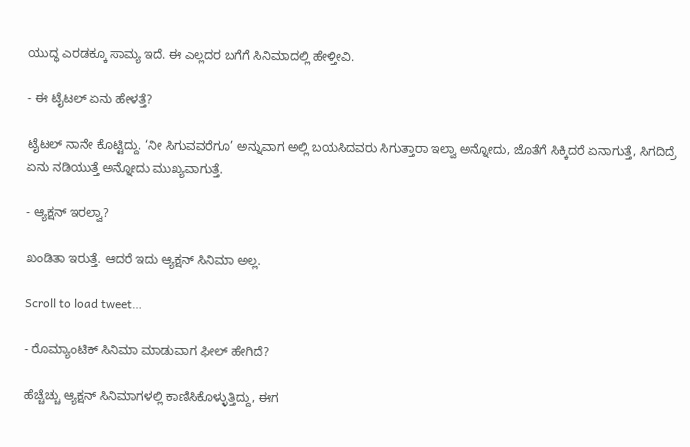ಯುದ್ಧ ಎರಡಕ್ಕೂ ಸಾಮ್ಯ ಇದೆ. ಈ ಎಲ್ಲದರ ಬಗೆಗೆ ಸಿನಿಮಾದಲ್ಲಿ ಹೇಳ್ತೀವಿ.

- ಈ ಟೈಟಲ್‌ ಏನು ಹೇಳತ್ತೆ?

ಟೈಟಲ್‌ ನಾನೇ ಕೊಟ್ಟಿದ್ದು. ‘ನೀ ಸಿಗುವವರೆಗೂ’ ಅನ್ನುವಾಗ ಅಲ್ಲಿ ಬಯಸಿದವರು ಸಿಗುತ್ತಾರಾ ಇಲ್ವಾ ಅನ್ನೋದು, ಜೊತೆಗೆ ಸಿಕ್ಕಿದರೆ ಏನಾಗುತ್ತೆ, ಸಿಗದಿದ್ರೆ ಏನು ನಡಿಯುತ್ತೆ ಅನ್ನೋದು ಮುಖ್ಯವಾಗುತ್ತೆ.

- ಆ್ಯಕ್ಷನ್‌ ಇರಲ್ವಾ?

ಖಂಡಿತಾ ಇರುತ್ತೆ. ಆದರೆ ಇದು ಆ್ಯಕ್ಷನ್‌ ಸಿನಿಮಾ ಅಲ್ಲ.

Scroll to load tweet…

- ರೊಮ್ಯಾಂಟಿಕ್‌ ಸಿನಿಮಾ ಮಾಡುವಾಗ ಫೀಲ್‌ ಹೇಗಿದೆ?

ಹೆಚ್ಚೆಚ್ಚು ಆ್ಯಕ್ಷನ್‌ ಸಿನಿಮಾಗಳಲ್ಲಿ ಕಾಣಿಸಿಕೊಳ್ಳುತ್ತಿದ್ದು, ಈಗ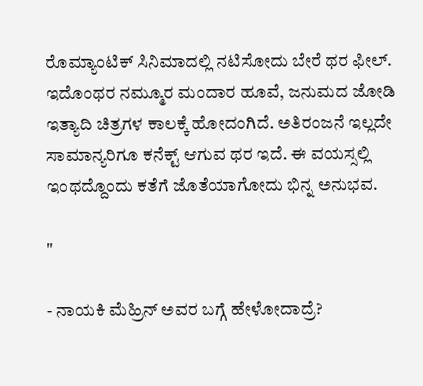ರೊಮ್ಯಾಂಟಿಕ್‌ ಸಿನಿಮಾದಲ್ಲಿ ನಟಿಸೋದು ಬೇರೆ ಥರ ಫೀಲ್‌. ಇದೊಂಥರ ನಮ್ಮೂರ ಮಂದಾರ ಹೂವೆ, ಜನುಮದ ಜೋಡಿ ಇತ್ಯಾದಿ ಚಿತ್ರಗಳ ಕಾಲಕ್ಕೆ ಹೋದಂಗಿದೆ. ಅತಿರಂಜನೆ ಇಲ್ಲದೇ ಸಾಮಾನ್ಯರಿಗೂ ಕನೆಕ್ಟ್ ಆಗುವ ಥರ ಇದೆ. ಈ ವಯಸ್ಸಲ್ಲಿ ಇಂಥದ್ದೊಂದು ಕತೆಗೆ ಜೊತೆಯಾಗೋದು ಭಿನ್ನ ಅನುಭವ.

"

- ನಾಯಕಿ ಮೆಹ್ರಿನ್‌ ಅವರ ಬಗ್ಗೆ ಹೇಳೋದಾದ್ರೆ?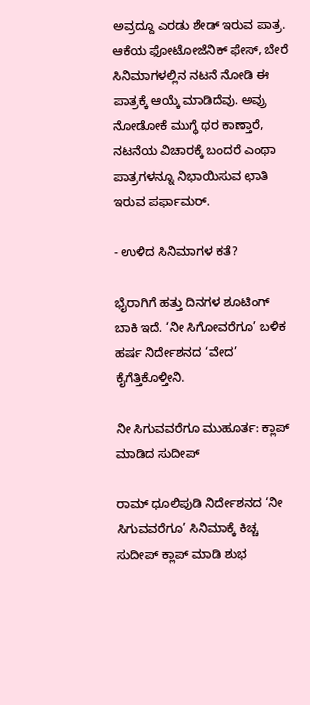ಅವ್ರದ್ದೂ ಎರಡು ಶೇಡ್‌ ಇರುವ ಪಾತ್ರ. ಆಕೆಯ ಫೋಟೋಜೆನಿಕ್‌ ಫೇಸ್‌, ಬೇರೆ ಸಿನಿಮಾಗಳಲ್ಲಿನ ನಟನೆ ನೋಡಿ ಈ ಪಾತ್ರಕ್ಕೆ ಆಯ್ಕೆ ಮಾಡಿದೆವು. ಅವ್ರು ನೋಡೋಕೆ ಮುಗ್ಧೆ ಥರ ಕಾಣ್ತಾರೆ, ನಟನೆಯ ವಿಚಾರಕ್ಕೆ ಬಂದರೆ ಎಂಥಾ ಪಾತ್ರಗಳನ್ನೂ ನಿಭಾಯಿಸುವ ಛಾತಿ ಇರುವ ಪರ್ಫಾಮರ್‌.

- ಉಳಿದ ಸಿನಿಮಾಗಳ ಕತೆ?

ಭೈರಾಗಿಗೆ ಹತ್ತು ದಿನಗಳ ಶೂಟಿಂಗ್‌ ಬಾಕಿ ಇದೆ. ‘ನೀ ಸಿಗೋವರೆಗೂ’ ಬಳಿಕ ಹರ್ಷ ನಿರ್ದೇಶನದ ‘ವೇದ’ ಕೈಗೆತ್ತಿಕೊಳ್ತೀನಿ.

ನೀ ಸಿಗುವವರೆಗೂ ಮುಹೂರ್ತ: ಕ್ಲಾಪ್‌ ಮಾಡಿದ ಸುದೀಪ್‌

ರಾಮ್‌ ಧೂಲಿಪುಡಿ ನಿರ್ದೇಶನದ ‘ನೀ ಸಿಗುವವರೆಗೂ’ ಸಿನಿಮಾಕ್ಕೆ ಕಿಚ್ಚ ಸುದೀಪ್‌ ಕ್ಲಾಪ್‌ ಮಾಡಿ ಶುಭ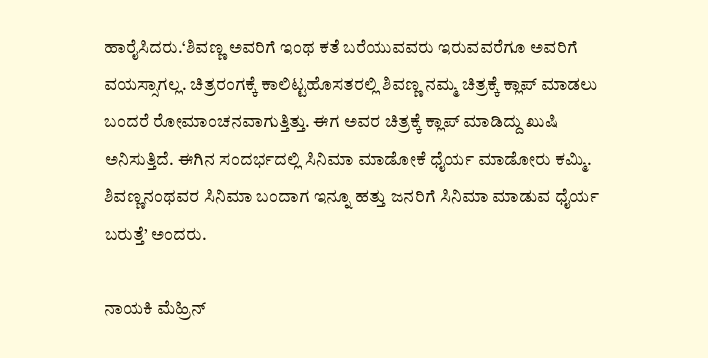ಹಾರೈಸಿದರು.‘ಶಿವಣ್ಣ ಅವರಿಗೆ ಇಂಥ ಕತೆ ಬರೆಯುವವರು ಇರುವವರೆಗೂ ಅವರಿಗೆ ವಯಸ್ಸಾಗಲ್ಲ. ಚಿತ್ರರಂಗಕ್ಕೆ ಕಾಲಿಟ್ಟಹೊಸತರಲ್ಲಿ ಶಿವಣ್ಣ ನಮ್ಮ ಚಿತ್ರಕ್ಕೆ ಕ್ಲಾಪ್‌ ಮಾಡಲು ಬಂದರೆ ರೋಮಾಂಚನವಾಗುತ್ತಿತ್ತು. ಈಗ ಅವರ ಚಿತ್ರಕ್ಕೆ ಕ್ಲಾಪ್‌ ಮಾಡಿದ್ದು ಖುಷಿ ಅನಿಸುತ್ತಿದೆ. ಈಗಿನ ಸಂದರ್ಭದಲ್ಲಿ ಸಿನಿಮಾ ಮಾಡೋಕೆ ಧೈರ್ಯ ಮಾಡೋರು ಕಮ್ಮಿ. ಶಿವಣ್ಣನಂಥವರ ಸಿನಿಮಾ ಬಂದಾಗ ಇನ್ನೂ ಹತ್ತು ಜನರಿಗೆ ಸಿನಿಮಾ ಮಾಡುವ ಧೈರ್ಯ ಬರುತ್ತೆ’ ಅಂದರು.

ನಾಯಕಿ ಮೆಹ್ರಿನ್‌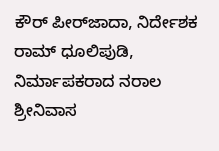ಕೌರ್‌ ಪೀರ್‌ಜಾದಾ, ನಿರ್ದೇಶಕ ರಾಮ್‌ ಧೂಲಿಪುಡಿ, ನಿರ್ಮಾಪಕರಾದ ನರಾಲ ಶ್ರೀನಿವಾಸ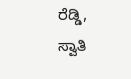ರೆಡ್ಡಿ, ಸ್ವಾತಿ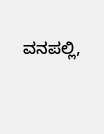ವನಪಲ್ಲಿ,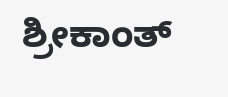ಶ್ರೀಕಾಂತ್‌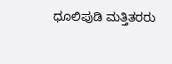ಧೂಲಿಪುಡಿ ಮತ್ತಿತರರು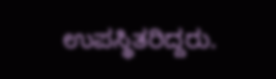ಉಪಸ್ಥಿತರಿದ್ದರು.